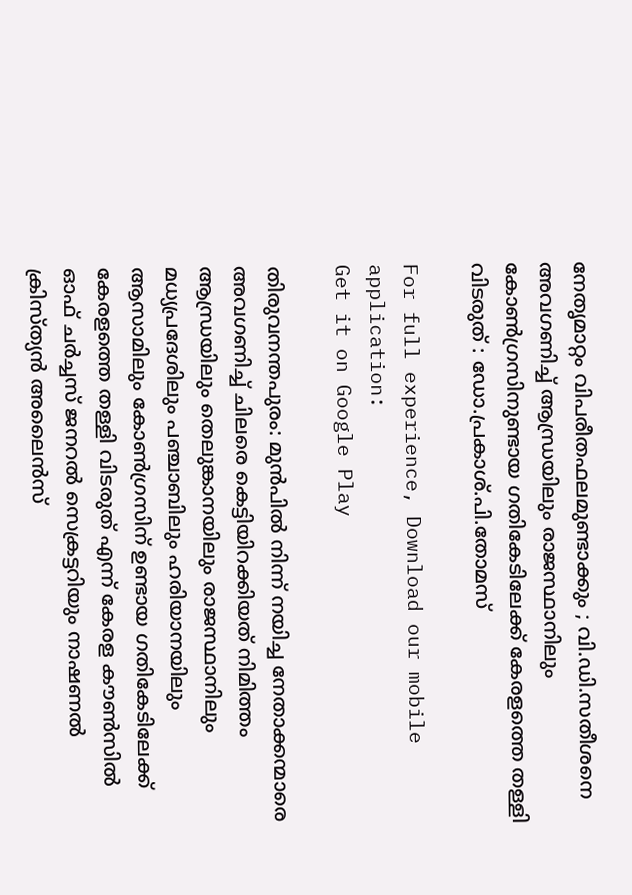നേതൃമാറ്റം വിപരീതഫലമുണ്ടാക്കും ; വി.ഡി.സതീശനെ അവഗണിച്ച് ആന്ധ്രയിലും രാജസ്ഥാനിലും കോൺഗ്രസിനുണ്ടായ ഗതികേടിലേക്ക് കേരളത്തെ തള്ളി വിടരുത് : ഡോ.പ്രകാശ്.പി.തോമസ്

For full experience, Download our mobile application:
Get it on Google Play

തിരുവനന്തപുരം: മുൻപിൽ നിന്ന് നയിച്ച നേതാക്കന്മാരെ അവഗണിച്ച് ചിലരെ കെട്ടിയിറക്കിയത് നിമിത്തം ആന്ധ്രയിലും തെലുങ്കാനയിലും രാജസ്ഥാനിലും മധ്യപ്രദേശിലും പഞ്ചാബിലും ഹരിയാനയിലും ആസാമിലും കോൺഗ്രസിന് ഉണ്ടായ ഗതികേടിലേക്ക് കേരളത്തെ തള്ളി വിടരുത് എന്ന് കേരള കൗൺസിൽ ഓഫ് ചർച്ചസ് ജനറൽ സെക്രട്ടറിയും നാഷണൽ ക്രിസ്ത്യൻ അലൈൻസ്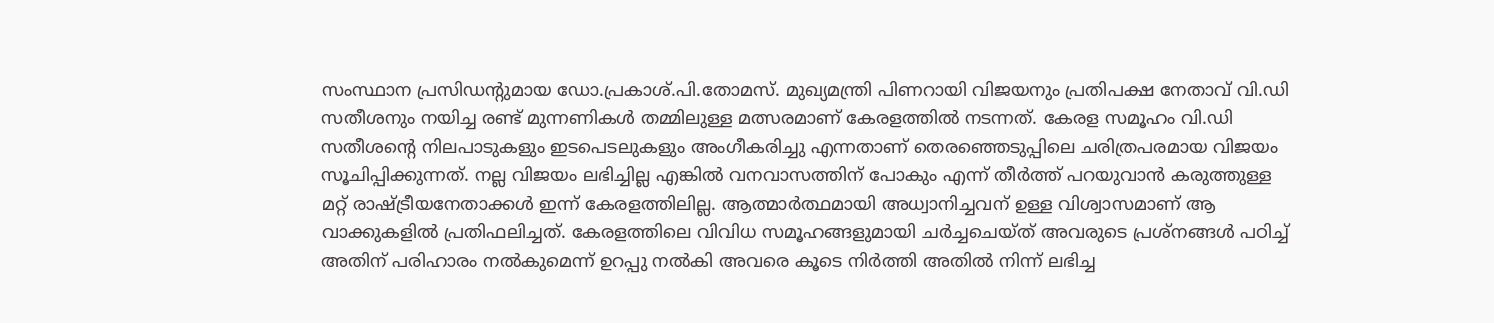സംസ്ഥാന പ്രസിഡന്റുമായ ഡോ.പ്രകാശ്.പി.തോമസ്. മുഖ്യമന്ത്രി പിണറായി വിജയനും പ്രതിപക്ഷ നേതാവ് വി.ഡി സതീശനും നയിച്ച രണ്ട് മുന്നണികൾ തമ്മിലുള്ള മത്സരമാണ് കേരളത്തിൽ നടന്നത്. കേരള സമൂഹം വി.ഡി സതീശന്റെ നിലപാടുകളും ഇടപെടലുകളും അംഗീകരിച്ചു എന്നതാണ് തെരഞ്ഞെടുപ്പിലെ ചരിത്രപരമായ വിജയം സൂചിപ്പിക്കുന്നത്. നല്ല വിജയം ലഭിച്ചില്ല എങ്കിൽ വനവാസത്തിന് പോകും എന്ന് തീർത്ത് പറയുവാൻ കരുത്തുള്ള മറ്റ് രാഷ്ട്രീയനേതാക്കൾ ഇന്ന് കേരളത്തിലില്ല. ആത്മാർത്ഥമായി അധ്വാനിച്ചവന് ഉള്ള വിശ്വാസമാണ് ആ വാക്കുകളിൽ പ്രതിഫലിച്ചത്. കേരളത്തിലെ വിവിധ സമൂഹങ്ങളുമായി ചർച്ചചെയ്ത് അവരുടെ പ്രശ്നങ്ങൾ പഠിച്ച് അതിന് പരിഹാരം നൽകുമെന്ന് ഉറപ്പു നൽകി അവരെ കൂടെ നിർത്തി അതിൽ നിന്ന് ലഭിച്ച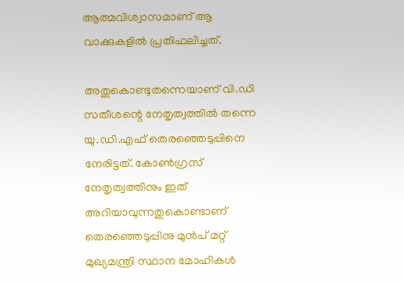ആത്മവിശ്വാസമാണ് ആ വാക്കുകളിൽ പ്രതിഫലിച്ചത്.

അതുകൊണ്ടുതന്നെയാണ് വി.ഡി സതീശന്റെ നേതൃത്വത്തിൽ തന്നെ യു.ഡി.എഫ് തെരഞ്ഞെടുപ്പിനെ നേരിട്ടത്. കോൺഗ്രസ് നേതൃത്വത്തിനും ഇത് അറിയാവുന്നതുകൊണ്ടാണ് തെരഞ്ഞെടുപ്പിനു മുൻപ് മറ്റ് മുഖ്യമന്ത്രി സ്ഥാന മോഹികൾ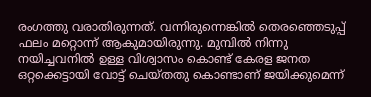രംഗത്തു വരാതിരുന്നത്. വന്നിരുന്നെങ്കിൽ തെരഞ്ഞെടുപ്പ് ഫലം മറ്റൊന്ന് ആകുമായിരുന്നു. മുമ്പിൽ നിന്നു നയിച്ചവനിൽ ഉള്ള വിശ്വാസം കൊണ്ട് കേരള ജനത ഒറ്റക്കെട്ടായി വോട്ട് ചെയ്തതു കൊണ്ടാണ് ജയിക്കുമെന്ന്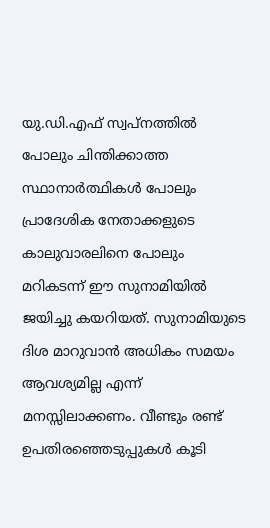യു.ഡി.എഫ് സ്വപ്നത്തിൽ പോലും ചിന്തിക്കാത്ത സ്ഥാനാർത്ഥികൾ പോലും പ്രാദേശിക നേതാക്കളുടെ കാലുവാരലിനെ പോലും മറികടന്ന് ഈ സുനാമിയിൽ ജയിച്ചു കയറിയത്. സുനാമിയുടെ ദിശ മാറുവാൻ അധികം സമയം ആവശ്യമില്ല എന്ന് മനസ്സിലാക്കണം. വീണ്ടും രണ്ട് ഉപതിരഞ്ഞെടുപ്പുകൾ കൂടി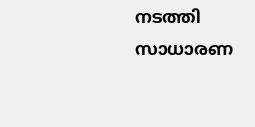നടത്തി സാധാരണ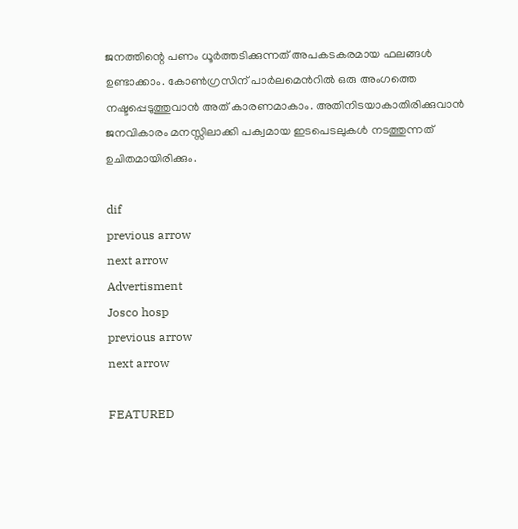ജനത്തിന്റെ പണം ധൂർത്തടിക്കുന്നത് അപകടകരമായ ഫലങ്ങൾ ഉണ്ടാക്കാം. കോൺഗ്രസിന് പാർലമെൻറിൽ ഒരു അംഗത്തെ നഷ്ടപ്പെടുത്തുവാൻ അത് കാരണമാകാം. അതിനിടയാകാതിരിക്കുവാൻ ജനവികാരം മനസ്സിലാക്കി പക്വമായ ഇടപെടലുകൾ നടത്തുന്നത് ഉചിതമായിരിക്കും.

dif
previous arrow
next arrow
Advertisment
Josco hosp
previous arrow
next arrow

FEATURED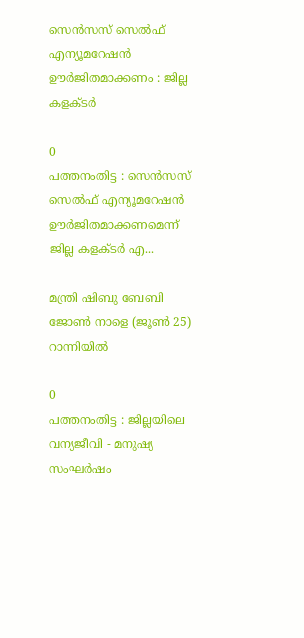സെന്‍സസ് സെല്‍ഫ് എന്യൂമറേഷന്‍ ഊര്‍ജിതമാക്കണം : ജില്ല കളക്ടര്‍

0
പത്തനംതിട്ട : സെന്‍സസ് സെല്‍ഫ് എന്യൂമറേഷന്‍ ഊര്‍ജിതമാക്കണമെന്ന് ജില്ല കളക്ടര്‍ എ...

മന്ത്രി ഷിബു ബേബി ജോണ്‍ നാളെ (ജൂണ്‍ 25) റാന്നിയില്‍

0
പത്തനംതിട്ട : ജില്ലയിലെ വന്യജീവി - മനുഷ്യ സംഘര്‍ഷം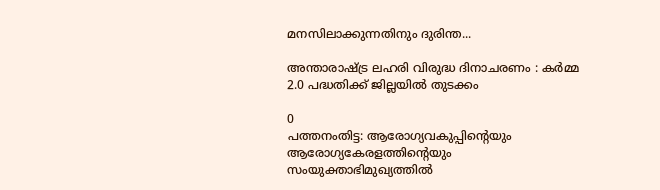മനസിലാക്കുന്നതിനും ദുരിന്ത...

അന്താരാഷ്ട്ര ലഹരി വിരുദ്ധ ദിനാചരണം : കര്‍മ്മ 2.0 പദ്ധതിക്ക് ജില്ലയില്‍ തുടക്കം

0
പത്തനംതിട്ട: ആരോഗ്യവകുപ്പിന്റെയും ആരോഗ്യകേരളത്തിന്റെയും സംയുക്താഭിമുഖ്യത്തില്‍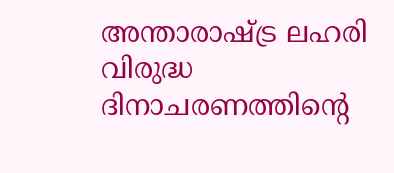അന്താരാഷ്ട്ര ലഹരി വിരുദ്ധ ദിനാചരണത്തിന്റെ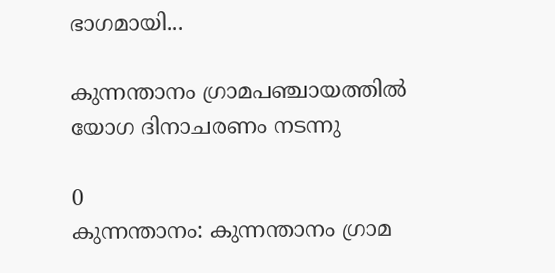ഭാഗമായി...

കുന്നന്താനം ഗ്രാമപഞ്ചായത്തില്‍ യോഗ ദിനാചരണം നടന്നു

0
കുന്നന്താനം: കുന്നന്താനം ഗ്രാമ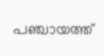പഞ്ചായത്ത്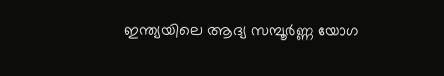ഇന്ത്യയിലെ ആദ്യ സമ്പൂർണ്ണ യോഗ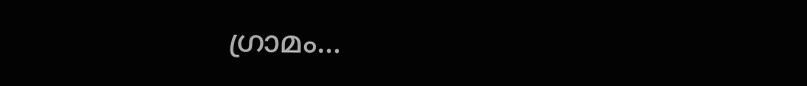ഗ്രാമം...